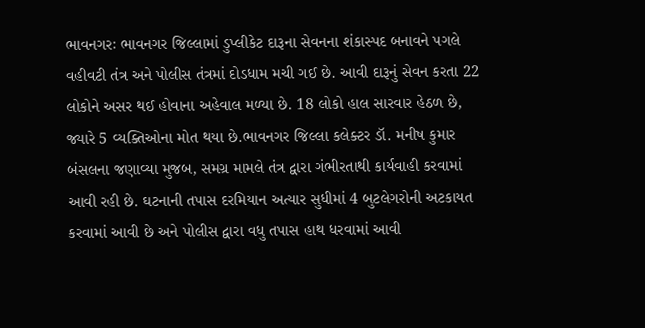ભાવનગરઃ ભાવનગર જિલ્લામાં ડુપ્લીકેટ દારૂના સેવનના શંકાસ્પદ બનાવને પગલે વહીવટી તંત્ર અને પોલીસ તંત્રમાં દોડધામ મચી ગઈ છે. આવી દારૂનું સેવન કરતા 22 લોકોને અસર થઈ હોવાના અહેવાલ મળ્યા છે. 18 લોકો હાલ સારવાર હેઠળ છે, જ્યારે 5 વ્યક્તિઓના મોત થયા છે.ભાવનગર જિલ્લા કલેક્ટર ડૉ. મનીષ કુમાર બંસલના જણાવ્યા મુજબ, સમગ્ર મામલે તંત્ર દ્વારા ગંભીરતાથી કાર્યવાહી કરવામાં આવી રહી છે. ઘટનાની તપાસ દરમિયાન અત્યાર સુધીમાં 4 બુટલેગરોની અટકાયત કરવામાં આવી છે અને પોલીસ દ્વારા વધુ તપાસ હાથ ધરવામાં આવી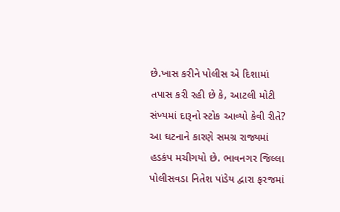છે.ખાસ કરીને પોલીસ એ દિશામાં તપાસ કરી રહી છે કે, આટલી મોટી સંખ્યમાં દારૂનો સ્ટોક આવ્યો કેવી રીતે? આ ઘટનાને કારણે સમગ્ર રાજ્યમાં હડકંપ મચીગયો છે. ભાવનગર જિલ્લા પોલીસવડા નિતેશ પાંડેય દ્વારા ફરજમાં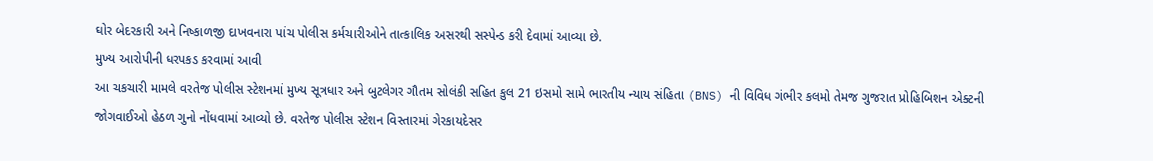ઘોર બેદરકારી અને નિષ્કાળજી દાખવનારા પાંચ પોલીસ કર્મચારીઓને તાત્કાલિક અસરથી સસ્પેન્ડ કરી દેવામાં આવ્યા છે.
મુખ્ય આરોપીની ધરપકડ કરવામાં આવી
આ ચકચારી મામલે વરતેજ પોલીસ સ્ટેશનમાં મુખ્ય સૂત્રધાર અને બુટલેગર ગૌતમ સોલંકી સહિત કુલ 21 ઇસમો સામે ભારતીય ન્યાય સંહિતા (BNS) ની વિવિધ ગંભીર કલમો તેમજ ગુજરાત પ્રોહિબિશન એક્ટની જોગવાઈઓ હેઠળ ગુનો નોંધવામાં આવ્યો છે. વરતેજ પોલીસ સ્ટેશન વિસ્તારમાં ગેરકાયદેસર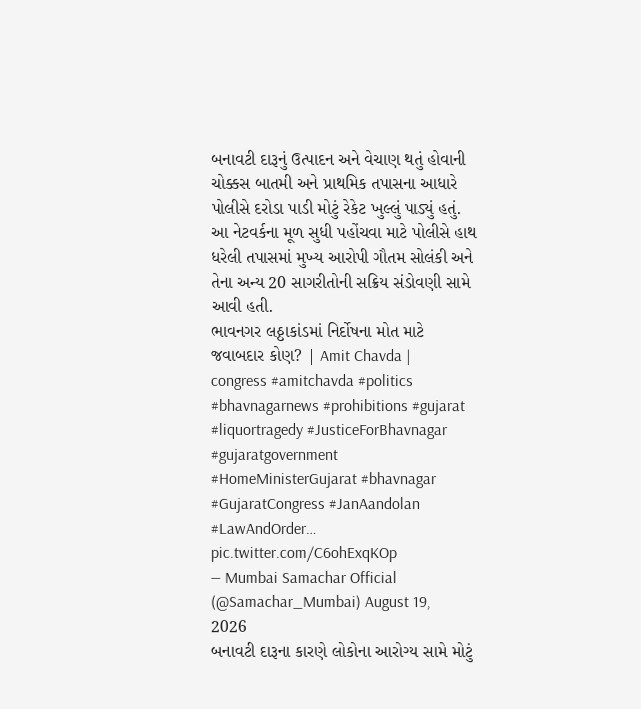બનાવટી દારૂનું ઉત્પાદન અને વેચાણ થતું હોવાની ચોક્કસ બાતમી અને પ્રાથમિક તપાસના આધારે પોલીસે દરોડા પાડી મોટું રેકેટ ખુલ્લું પાડ્યું હતું. આ નેટવર્કના મૂળ સુધી પહોંચવા માટે પોલીસે હાથ ધરેલી તપાસમાં મુખ્ય આરોપી ગૌતમ સોલંકી અને તેના અન્ય 20 સાગરીતોની સક્રિય સંડોવણી સામે આવી હતી.
ભાવનગર લઠ્ઠાકાંડમાં નિર્દોષના મોત માટે જવાબદાર કોણ? | Amit Chavda | congress #amitchavda #politics #bhavnagarnews #prohibitions #gujarat #liquortragedy #JusticeForBhavnagar #gujaratgovernment #HomeMinisterGujarat #bhavnagar #GujaratCongress #JanAandolan #LawAndOrder… pic.twitter.com/C6ohExqKOp
— Mumbai Samachar Official (@Samachar_Mumbai) August 19, 2026
બનાવટી દારૂના કારણે લોકોના આરોગ્ય સામે મોટું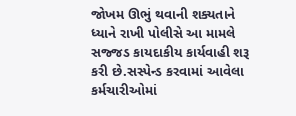જોખમ ઊભું થવાની શક્યતાને ધ્યાને રાખી પોલીસે આ મામલે સજ્જડ કાયદાકીય કાર્યવાહી શરૂ કરી છે.સસ્પેન્ડ કરવામાં આવેલા કર્મચારીઓમાં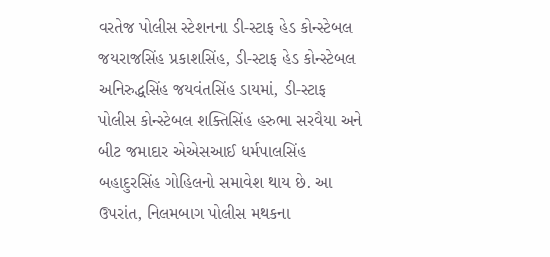વરતેજ પોલીસ સ્ટેશનના ડી-સ્ટાફ હેડ કોન્સ્ટેબલ જયરાજસિંહ પ્રકાશસિંહ, ડી-સ્ટાફ હેડ કોન્સ્ટેબલ અનિરુદ્ધસિંહ જયવંતસિંહ ડાયમાં, ડી-સ્ટાફ પોલીસ કોન્સ્ટેબલ શક્તિસિંહ હરુભા સરવૈયા અને બીટ જમાદાર એએસઆઈ ધર્મપાલસિંહ બહાદુરસિંહ ગોહિલનો સમાવેશ થાય છે. આ ઉપરાંત, નિલમબાગ પોલીસ મથકના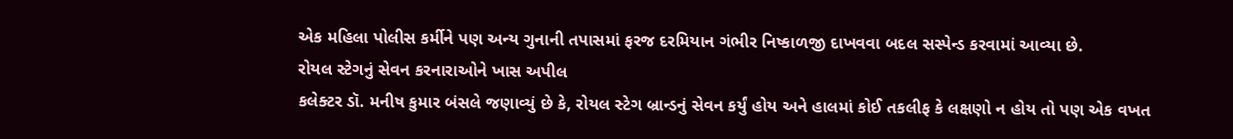એક મહિલા પોલીસ કર્મીને પણ અન્ય ગુનાની તપાસમાં ફરજ દરમિયાન ગંભીર નિષ્કાળજી દાખવવા બદલ સસ્પેન્ડ કરવામાં આવ્યા છે.
રોયલ સ્ટેગનું સેવન કરનારાઓને ખાસ અપીલ
કલેક્ટર ડૉ. મનીષ કુમાર બંસલે જણાવ્યું છે કે, રોયલ સ્ટેગ બ્રાન્ડનું સેવન કર્યું હોય અને હાલમાં કોઈ તકલીફ કે લક્ષણો ન હોય તો પણ એક વખત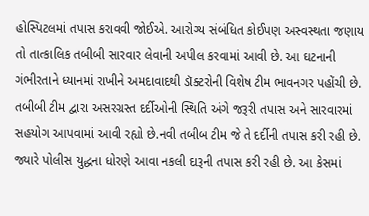હોસ્પિટલમાં તપાસ કરાવવી જોઈએ. આરોગ્ય સંબંધિત કોઈપણ અસ્વસ્થતા જણાય તો તાત્કાલિક તબીબી સારવાર લેવાની અપીલ કરવામાં આવી છે. આ ઘટનાની ગંભીરતાને ધ્યાનમાં રાખીને અમદાવાદથી ડૉક્ટરોની વિશેષ ટીમ ભાવનગર પહોંચી છે. તબીબી ટીમ દ્વારા અસરગ્રસ્ત દર્દીઓની સ્થિતિ અંગે જરૂરી તપાસ અને સારવારમાં સહયોગ આપવામાં આવી રહ્યો છે.નવી તબીબ ટીમ જે તે દર્દીની તપાસ કરી રહી છે. જ્યારે પોલીસ યુદ્ધના ધોરણે આવા નકલી દારૂની તપાસ કરી રહી છે. આ કેસમાં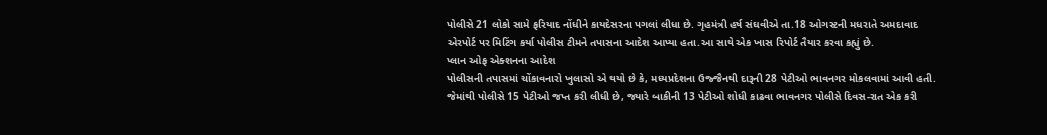પોલીસે 21 લોકો સામે ફરિયાદ નોંધીને કાયદેસરના પગલાં લીધા છે. ગૃહમંત્રી હર્ષ સંઘવીએ તા.18 ઓગસ્ટની મધરાતે અમદાવાદ એરપોર્ટ પર મિટિંગ કર્યા પોલીસ ટીમને તપાસના આદેશ આપ્યા હતા.આ સાથે એક ખાસ રિપોર્ટ તૈયાર કરવા કહ્યું છે.
પ્લાન ઓફ એક્શનના આદેશ
પોલીસની તપાસમાં ચોંકાવનારો ખુલાસો એ થયો છે કે, મધ્યપ્રદેશના ઉજ્જૈનથી દારૂની 28 પેટીઓ ભાવનગર મોકલવામાં આવી હતી. જેમાંથી પોલીસે 15 પેટીઓ જપ્ત કરી લીધી છે, જ્યારે બાકીની 13 પેટીઓ શોધી કાઢવા ભાવનગર પોલીસે દિવસ-રાત એક કરી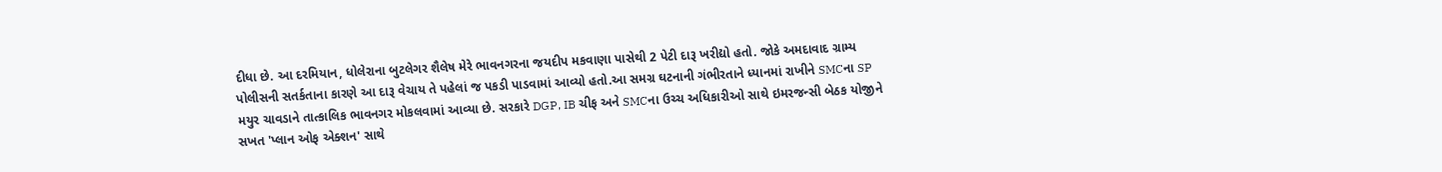દીધા છે. આ દરમિયાન, ધોલેરાના બુટલેગર શૈલેષ મેરે ભાવનગરના જયદીપ મકવાણા પાસેથી 2 પેટી દારૂ ખરીદ્યો હતો. જોકે અમદાવાદ ગ્રામ્ય પોલીસની સતર્કતાના કારણે આ દારૂ વેચાય તે પહેલાં જ પકડી પાડવામાં આવ્યો હતો.આ સમગ્ર ઘટનાની ગંભીરતાને ધ્યાનમાં રાખીને SMCના SP મયુર ચાવડાને તાત્કાલિક ભાવનગર મોકલવામાં આવ્યા છે. સરકારે DGP, IB ચીફ અને SMCના ઉચ્ચ અધિકારીઓ સાથે ઇમરજન્સી બેઠક યોજીને સખત 'પ્લાન ઓફ એક્શન' સાથે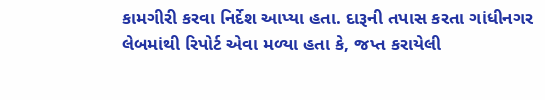કામગીરી કરવા નિર્દેશ આપ્યા હતા. દારૂની તપાસ કરતા ગાંધીનગર લેબમાંથી રિપોર્ટ એવા મળ્યા હતા કે, જપ્ત કરાયેલી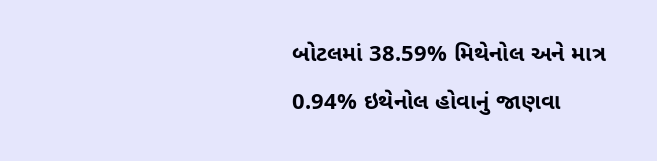બોટલમાં 38.59% મિથેનોલ અને માત્ર 0.94% ઇથેનોલ હોવાનું જાણવા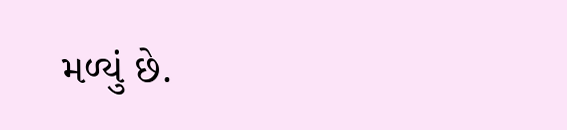મળ્યું છે.